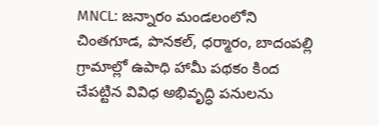MNCL: జన్నారం మండలంలోని చింతగూడ, పొనకల్, ధర్మారం, బాదంపల్లి గ్రామాల్లో ఉపాధి హామీ పథకం కింద చేపట్టిన వివిధ అభివృద్ధి పనులను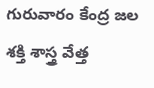గురువారం కేంద్ర జల శక్తి శాస్త్ర వేత్త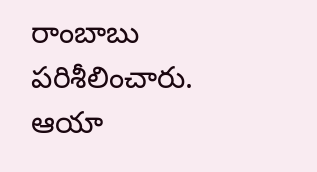రాంబాబు పరిశీలించారు. ఆయా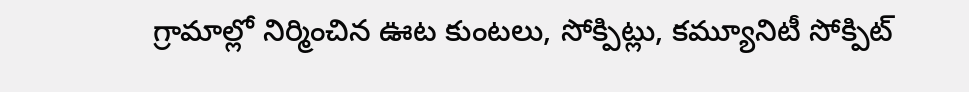గ్రామాల్లో నిర్మించిన ఊట కుంటలు, సోక్పిట్లు, కమ్యూనిటీ సోక్పిట్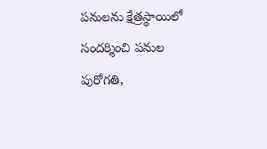పనులను క్షేత్రస్థాయిలో సందర్శించి పనుల పురోగతి,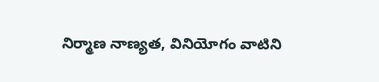నిర్మాణ నాణ్యత, వినియోగం వాటిని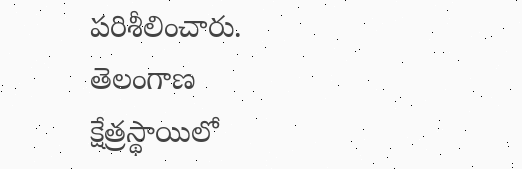పరిశీలించారు.
తెలంగాణ
క్షేత్రస్థాయిలో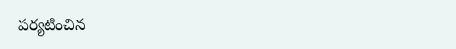పర్యటించిన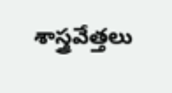శాస్త్రవేత్తలు